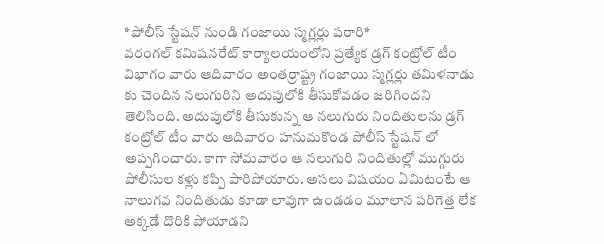*పోలీస్ స్టేషన్ నుండి గంజాయి స్మగ్లర్లు పరారి*
వరంగల్ కమిషనరేట్ కార్యాలయంలోని ప్రత్యేక డ్రగ్ కంట్రోల్ టీం విభాగం వారు ఆదివారం అంతర్రాష్ట్ర గంజాయి స్మగ్లర్లు తమిళనాడు కు చెందిన నలుగురిని అదుపులోకి తీసుకోవడం జరిగిందని తెలిసింది. అదుపులోకి తీసుకున్న ఆ నలుగురు నిందితులను డ్రగ్ కంట్రోల్ టీం వారు ఆదివారం హనుమకొండ పోలీస్ స్టేషన్ లో అప్పగించారు. కాగా సోమవారం ఆ నలుగురి నిందితుల్లో ముగ్గురు పోలీసుల కళ్లు కప్పి పారిపోయారు. అసలు విషయం ఏమిటంటే ఆ నాలుగవ నిందితుడు కూడా లావుగా ఉండడం మూలాన పరిగెత్త లేక అక్కడే దొరికి పోయాడని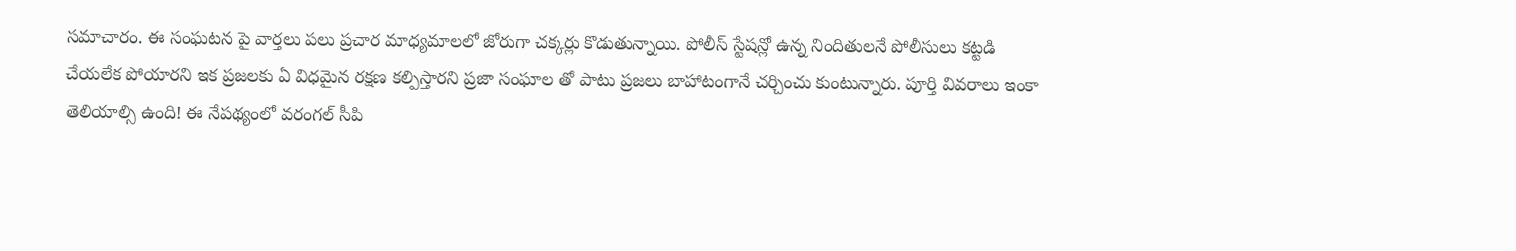సమాచారం. ఈ సంఘటన పై వార్తలు పలు ప్రచార మాధ్యమాలలో జోరుగా చక్కర్లు కొడుతున్నాయి. పోలీస్ స్టేషన్లో ఉన్న నిందితులనే పోలీసులు కట్టడి చేయలేక పోయారని ఇక ప్రజలకు ఏ విధమైన రక్షణ కల్పిస్తారని ప్రజా సంఘాల తో పాటు ప్రజలు బాహాటంగానే చర్చించు కుంటున్నారు. పూర్తి వివరాలు ఇంకా తెలియాల్సి ఉంది! ఈ నేపథ్యంలో వరంగల్ సీపి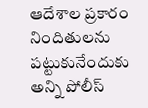ఆదేశాల ప్రకారం నిందితులను పట్టుకునేందుకు అన్ని పోలీస్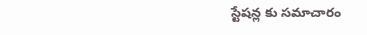స్టేషన్ల కు సమాచారం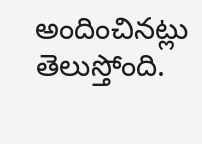అందించినట్లు తెలుస్తోంది.